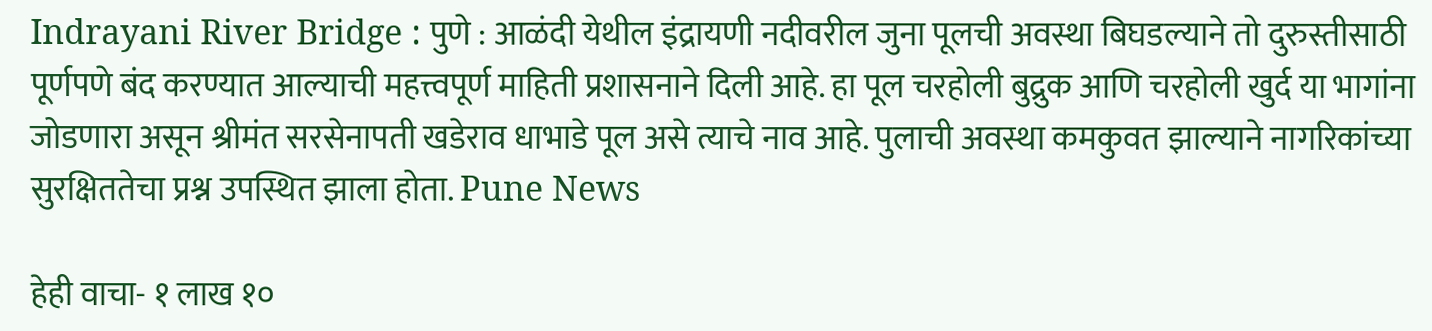Indrayani River Bridge : पुणे : आळंदी येथील इंद्रायणी नदीवरील जुना पूलची अवस्था बिघडल्याने तो दुरुस्तीसाठी पूर्णपणे बंद करण्यात आल्याची महत्त्वपूर्ण माहिती प्रशासनाने दिली आहे. हा पूल चरहोली बुद्रुक आणि चरहोली खुर्द या भागांना जोडणारा असून श्रीमंत सरसेनापती खडेराव धाभाडे पूल असे त्याचे नाव आहे. पुलाची अवस्था कमकुवत झाल्याने नागरिकांच्या सुरक्षिततेचा प्रश्न उपस्थित झाला होता. Pune News

हेही वाचा- १ लाख १०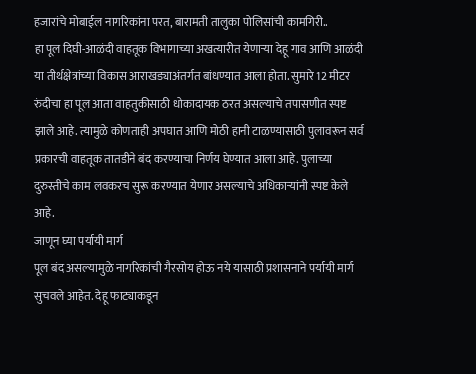हजारांचे मोबाईल नागरिकांना परत, बारामती तालुका पोलिसांची कामगिरी..
हा पूल दिघी-आळंदी वाहतूक विभागाच्या अखत्यारीत येणाऱ्या देहू गाव आणि आळंदी या तीर्थक्षेत्रांच्या विकास आराखड्याअंतर्गत बांधण्यात आला होता. सुमारे 12 मीटर रुंदीचा हा पूल आता वाहतुकीसाठी धोकादायक ठरत असल्याचे तपासणीत स्पष्ट झाले आहे. त्यामुळे कोणताही अपघात आणि मोठी हानी टाळण्यासाठी पुलावरून सर्व प्रकारची वाहतूक तातडीने बंद करण्याचा निर्णय घेण्यात आला आहे. पुलाच्या दुरुस्तीचे काम लवकरच सुरू करण्यात येणार असल्याचे अधिकाऱ्यांनी स्पष्ट केले आहे.
जाणून घ्या पर्यायी मार्ग
पूल बंद असल्यामुळे नागरिकांची गैरसोय होऊ नये यासाठी प्रशासनाने पर्यायी मार्ग सुचवले आहेत. देहू फाट्याकडून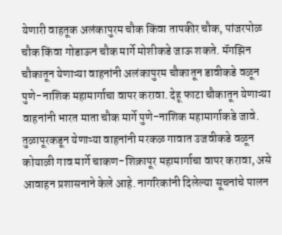येणारी वाहतूक अलंकापुरम चौक किंवा तापकीर चौक, पांजरपोळ चौक किंवा गोडाऊन चौक मार्गे मोशीकडे जाऊ शकते. मॅगझिन चौकातून येणाऱ्या वाहनांनी अलंकापुरम चौकातून डावीकडे वळून पुणे-नाशिक महामार्गाचा वापर करावा. देहू फाटा चौकातून येणाऱ्या वाहनांनी भारत माता चौक मार्गे पुणे-नाशिक महामार्गाकडे जावे.
तुळापूरकडून येणाऱ्या वाहनांनी मरकळ गावात उजवीकडे वळून कोयाळी गाव मार्गे चाकण-शिक्रापूर महामार्गाचा वापर करावा, असे आवाहन प्रशासनाने केले आहे. नागरिकांनी दिलेल्या सूचनांचे पालन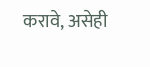करावे, असेही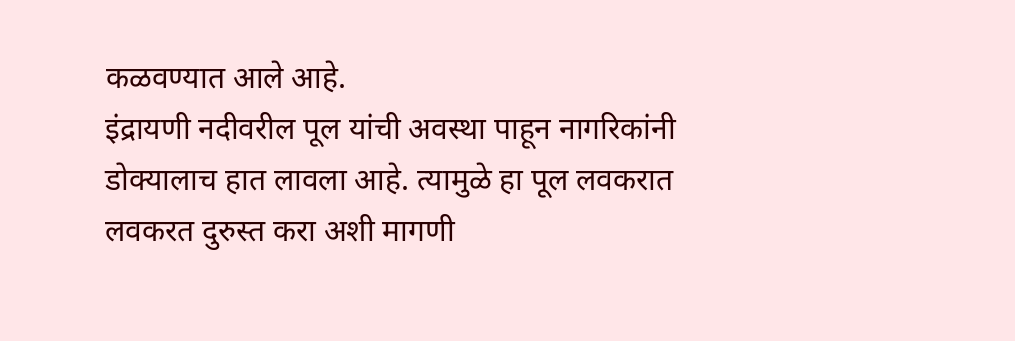कळवण्यात आले आहे.
इंद्रायणी नदीवरील पूल यांची अवस्था पाहून नागरिकांनी डोक्यालाच हात लावला आहे. त्यामुळे हा पूल लवकरात लवकरत दुरुस्त करा अशी मागणी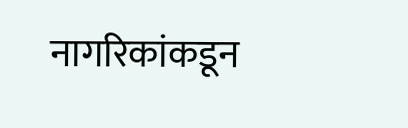नागरिकांकडून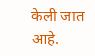केली जात आहे.